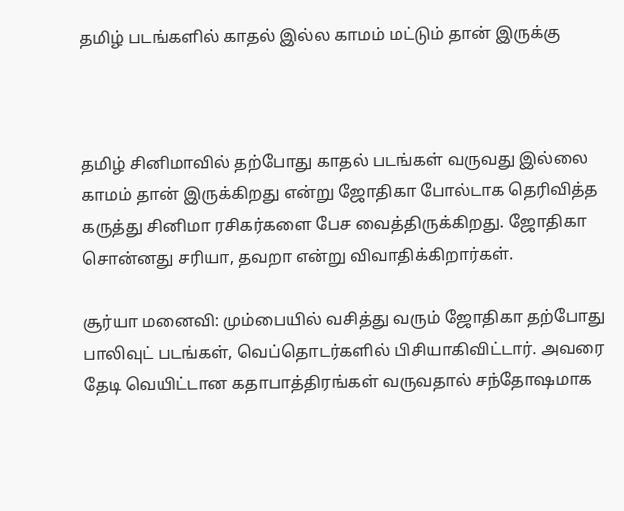தமிழ் படங்களில் காதல் இல்ல காமம் மட்டும் தான் இருக்கு



தமிழ் சினிமாவில் தற்போது காதல் படங்கள் வருவது இல்லை காமம் தான் இருக்கிறது என்று ஜோதிகா போல்டாக தெரிவித்த கருத்து சினிமா ரசிகர்களை பேச வைத்திருக்கிறது. ஜோதிகா சொன்னது சரியா, தவறா என்று விவாதிக்கிறார்கள்.

சூர்யா மனைவி: மும்பையில் வசித்து வரும் ஜோதிகா தற்போது பாலிவுட் படங்கள், வெப்தொடர்களில் பிசியாகிவிட்டார். அவரை தேடி வெயிட்டான கதாபாத்திரங்கள் வருவதால் சந்தோஷமாக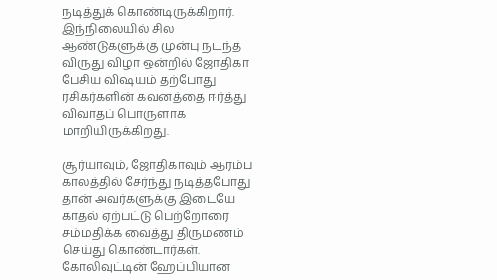நடித்துக் கொண்டிருக்கிறார். இந்நிலையில் சில ஆண்டுகளுக்கு முன்பு நடந்த விருது விழா ஒன்றில் ஜோதிகா பேசிய விஷயம் தற்போது ரசிகர்களின் கவனத்தை ஈர்த்து விவாதப் பொருளாக மாறியிருக்கிறது.

சூர்யாவும், ஜோதிகாவும் ஆரம்ப காலத்தில் சேர்ந்து நடித்தபோது தான் அவர்களுக்கு இடையே காதல் ஏற்பட்டு பெற்றோரை சம்மதிக்க வைத்து திருமணம் செய்து கொண்டார்கள். கோலிவுட்டின் ஹேப்பியான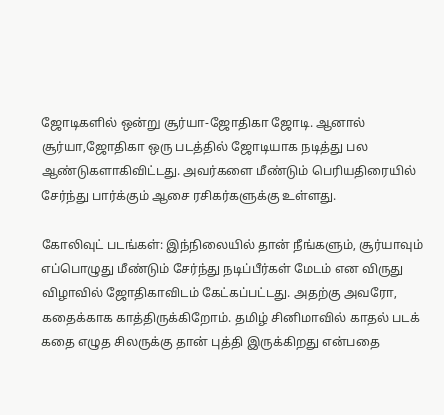ஜோடிகளில் ஒன்று சூர்யா-ஜோதிகா ஜோடி. ஆனால் சூர்யா,ஜோதிகா ஒரு படத்தில் ஜோடியாக நடித்து பல ஆண்டுகளாகிவிட்டது. அவர்களை மீண்டும் பெரியதிரையில் சேர்ந்து பார்க்கும் ஆசை ரசிகர்களுக்கு உள்ளது.

கோலிவுட் படங்கள்: இந்நிலையில் தான் நீங்களும், சூர்யாவும் எப்பொழுது மீண்டும் சேர்ந்து நடிப்பீர்கள் மேடம் என விருது விழாவில் ஜோதிகாவிடம் கேட்கப்பட்டது. அதற்கு அவரோ, கதைக்காக காத்திருக்கிறோம். தமிழ் சினிமாவில் காதல் படக் கதை எழுத சிலருக்கு தான் புத்தி இருக்கிறது என்பதை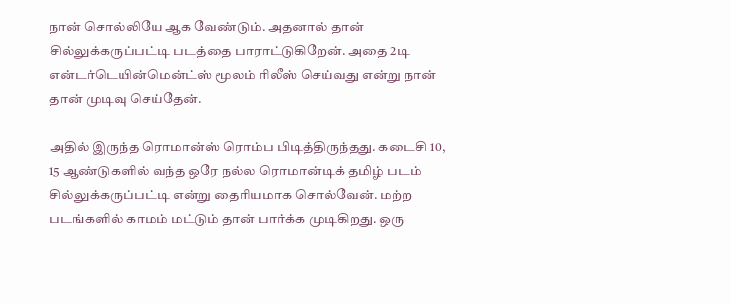நான் சொல்லியே ஆக வேண்டும். அதனால் தான் சில்லுக்கருப்பட்டி படத்தை பாராட்டுகிறேன். அதை 2டி என்டர்டெயின்மென்ட்ஸ் மூலம் ரிலீஸ் செய்வது என்று நான் தான் முடிவு செய்தேன்.

அதில் இருந்த ரொமான்ஸ் ரொம்ப பிடித்திருந்தது. கடைசி 10, 15 ஆண்டுகளில் வந்த ஒரே நல்ல ரொமான்டிக் தமிழ் படம் சில்லுக்கருப்பட்டி என்று தைரியமாக சொல்வேன். மற்ற படங்களில் காமம் மட்டும் தான் பார்க்க முடிகிறது. ஒரு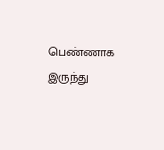பெண்ணாக இருந்து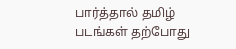பார்த்தால் தமிழ் படங்கள் தற்போது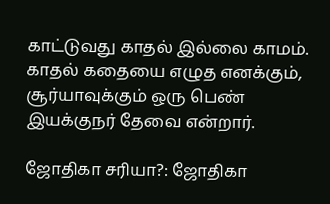காட்டுவது காதல் இல்லை காமம். காதல் கதையை எழுத எனக்கும், சூர்யாவுக்கும் ஒரு பெண் இயக்குநர் தேவை என்றார்.

ஜோதிகா சரியா?: ஜோதிகா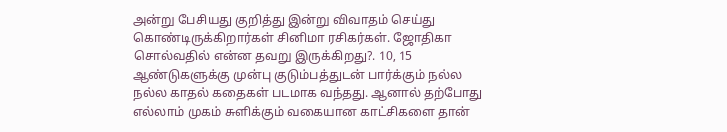அன்று பேசியது குறித்து இன்று விவாதம் செய்து கொண்டிருக்கிறார்கள் சினிமா ரசிகர்கள். ஜோதிகா சொல்வதில் என்ன தவறு இருக்கிறது?. 10, 15 ஆண்டுகளுக்கு முன்பு குடும்பத்துடன் பார்க்கும் நல்ல நல்ல காதல் கதைகள் படமாக வந்தது. ஆனால் தற்போது எல்லாம் முகம் சுளிக்கும் வகையான காட்சிகளை தான்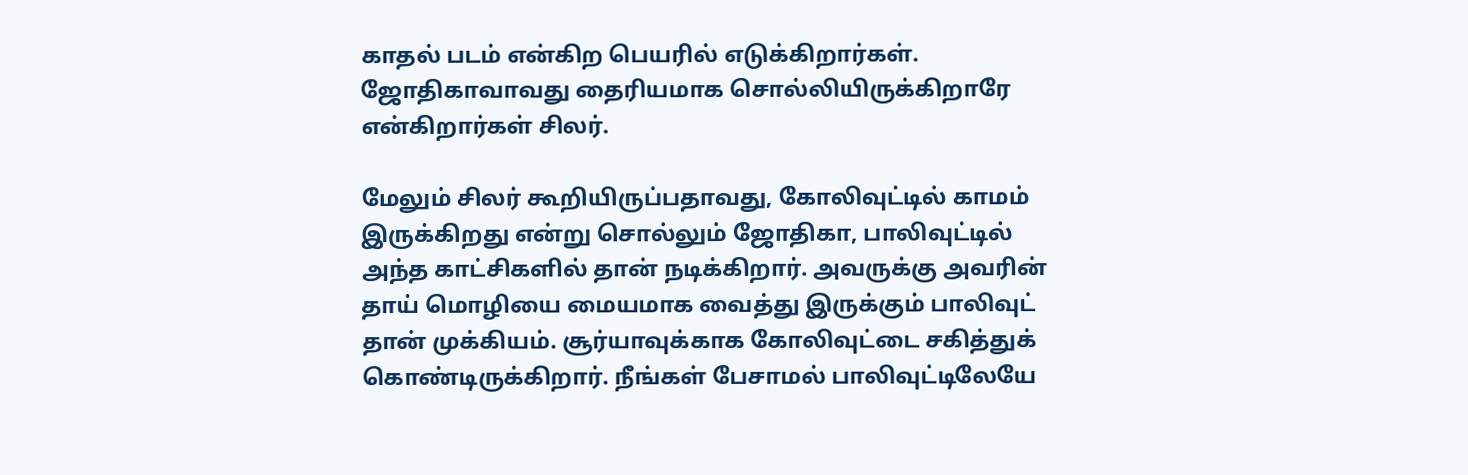காதல் படம் என்கிற பெயரில் எடுக்கிறார்கள். ஜோதிகாவாவது தைரியமாக சொல்லியிருக்கிறாரே என்கிறார்கள் சிலர்.

மேலும் சிலர் கூறியிருப்பதாவது, கோலிவுட்டில் காமம் இருக்கிறது என்று சொல்லும் ஜோதிகா, பாலிவுட்டில் அந்த காட்சிகளில் தான் நடிக்கிறார். அவருக்கு அவரின் தாய் மொழியை மையமாக வைத்து இருக்கும் பாலிவுட் தான் முக்கியம். சூர்யாவுக்காக கோலிவுட்டை சகித்துக் கொண்டிருக்கிறார். நீங்கள் பேசாமல் பாலிவுட்டிலேயே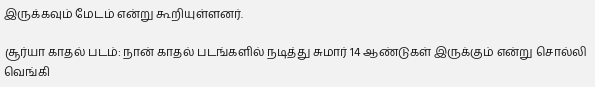இருக்கவும் மேடம் என்று கூறியுள்ளனர்.

சூர்யா காதல் படம்: நான் காதல் படங்களில் நடித்து சுமார் 14 ஆண்டுகள் இருக்கும் என்று சொல்லி வெங்கி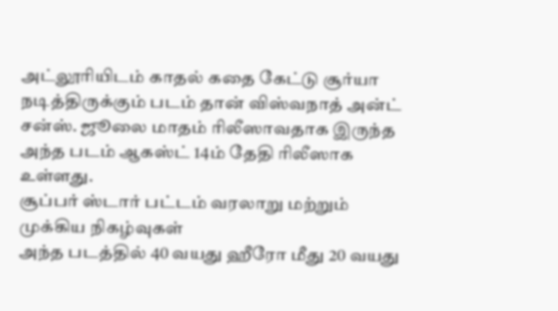அட்லூரியிடம் காதல் கதை கேட்டு சூர்யா நடித்திருக்கும் படம் தான் விஸ்வநாத் அன்ட் சன்ஸ். ஜூலை மாதம் ரிலீஸாவதாக இருந்த அந்த படம் ஆகஸ்ட் 14ம் தேதி ரிலீஸாக உள்ளது.
சூப்பர் ஸ்டார் பட்டம் வரலாறு மற்றும் முக்கிய நிகழ்வுகள்
அந்த படத்தில் 40 வயது ஹீரோ மீது 20 வயது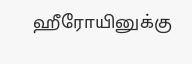ஹீரோயினுக்கு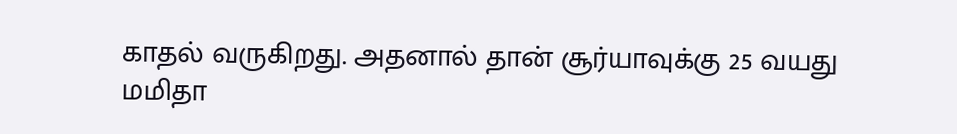காதல் வருகிறது. அதனால் தான் சூர்யாவுக்கு 25 வயது மமிதா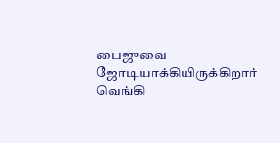பைஜுவை ஜோடியாக்கியிருக்கிறார் வெங்கி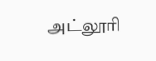அட்லூரி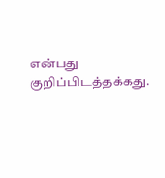என்பது குறிப்பிடத்தக்கது.